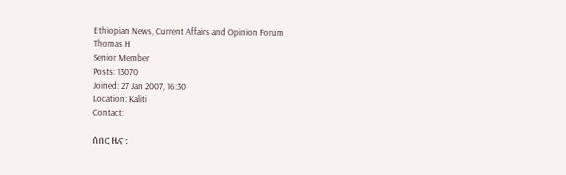Ethiopian News, Current Affairs and Opinion Forum
Thomas H
Senior Member
Posts: 13070
Joined: 27 Jan 2007, 16:30
Location: Kaliti
Contact:

ሰበር ዜና :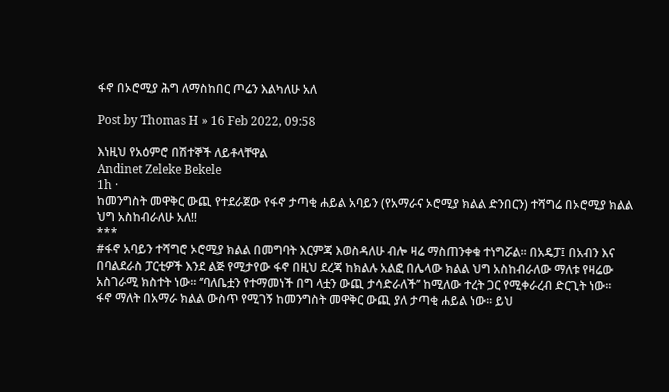ፋኖ በኦሮሚያ ሕግ ለማስከበር ጦሬን እልካለሁ አለ

Post by Thomas H » 16 Feb 2022, 09:58

እነዚህ የአዕምሮ በሽተኞች ለይቶላቸዋል
Andinet Zeleke Bekele
1h ·
ከመንግስት መዋቅር ውጪ የተደራጀው የፋኖ ታጣቂ ሐይል አባይን (የአማራና ኦሮሚያ ክልል ድንበርን) ተሻግሬ በኦሮሚያ ክልል ህግ አስከብራለሁ አለ!!
***
#ፋኖ አባይን ተሻግሮ ኦሮሚያ ክልል በመግባት እርምጃ እወስዳለሁ ብሎ ዛሬ ማስጠንቀቁ ተነግሯል፡፡ በአዴፓ፤ በአብን እና በባልደራስ ፓርቲዎች እንደ ልጅ የሚታየው ፋኖ በዚህ ደረጃ ከክልሉ አልፎ በሌላው ክልል ህግ አስከብራለው ማለቱ የዛሬው አስገራሚ ክስተት ነው፡፡ ‘’ባለቤቷን የተማመነች በግ ላቷን ውጪ ታሳድራለች’’ ከሚለው ተረት ጋር የሚቀራረብ ድርጊት ነው፡፡
ፋኖ ማለት በአማራ ክልል ውስጥ የሚገኝ ከመንግስት መዋቅር ውጪ ያለ ታጣቂ ሐይል ነው፡፡ ይህ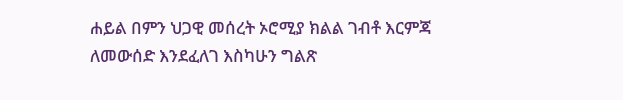ሐይል በምን ህጋዊ መሰረት ኦሮሚያ ክልል ገብቶ እርምጃ ለመውሰድ እንደፈለገ እስካሁን ግልጽ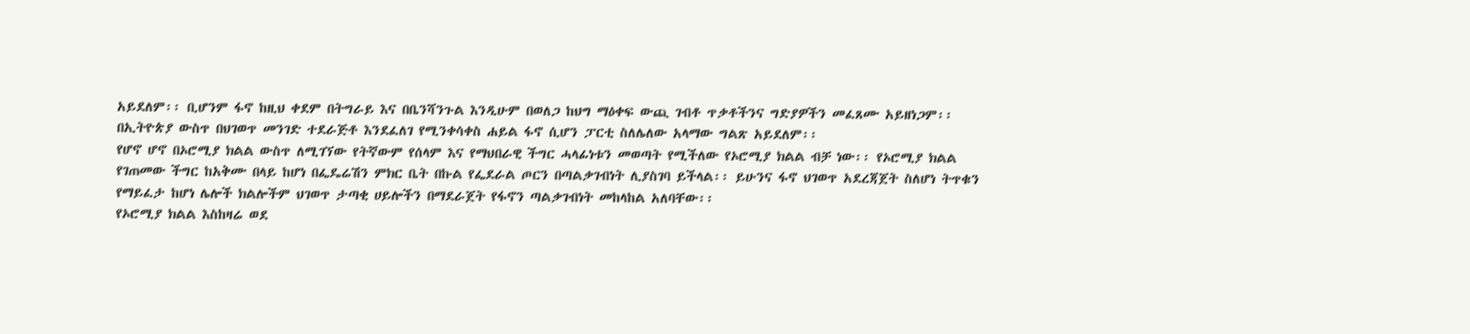አይደለም፡፡ ቢሆንም ፋኖ ከዚህ ቀደም በትግራይ እና በቤንሻንጉል እንዲሁም በወለጋ ከህግ ማዕቀፍ ውጪ ገብቶ ጥቃቶችንና ግድያዎችን መፈጸሙ አይዘነጋም፡፡ በኢትዮጵያ ውስጥ በህገወጥ መንገድ ተደራጅቶ እንደፈለገ የሚንቀሳቀስ ሐይል ፋኖ ሲሆን ፓርቲ ስለሌለው አላማው ግልጽ አይደለም፡፡
የሆኖ ሆኖ በኦሮሚያ ክልል ውስጥ ለሚገኘው የትኛውም የሰላም እና የማህበራዊ ችግር ሓላፊነቱን መወጣት የሚችለው የኦሮሚያ ክልል ብቻ ነው፡፡ የኦሮሚያ ክልል የገጠመው ችግር ከአቅሙ በላይ ከሆነ በፌዴሬሽን ምክር ቤት በኩል የፌደራል ጦርን በጣልቃገብነት ሊያስገባ ይችላል፡፡ ይሁንና ፋኖ ህገወጥ አደረጃጀት ስለሆነ ትጥቁን የማይፈታ ከሆነ ሌሎች ክልሎችም ህገወጥ ታጣቂ ሀይሎችን በማደራጀት የፋኖን ጣልቃገብነት መከላከል አለባቸው፡፡
የኦሮሚያ ክልል እስከዛሬ ወደ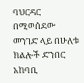ባህርዳር በሚወሰደው መንገድ ላይ በሁለቱ ክልሎች ድንበር አከባቢ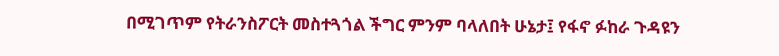በሚገጥም የትራንስፖርት መስተጓጎል ችግር ምንም ባላለበት ሁኔታ፤ የፋኖ ፉከራ ጉዳዩን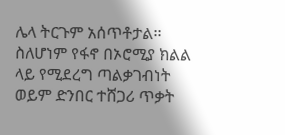ሌላ ትርጉም አሰጥቶታል፡፡ ስለሆነም የፋኖ በኦሮሚያ ክልል ላይ የሚደረግ ጣልቃገብነት ወይም ድንበር ተሸጋሪ ጥቃት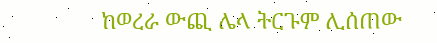ከወረራ ውጪ ሌላ ትርጉም ሊሰጠው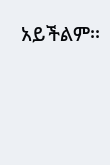አይችልም፡፡